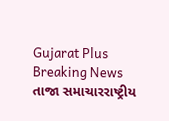Gujarat Plus
Breaking News
તાજા સમાચારરાષ્ટ્રીય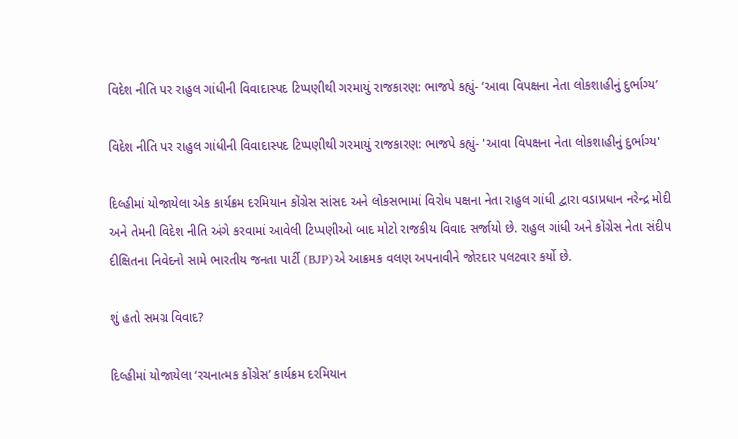વિદેશ નીતિ પર રાહુલ ગાંધીની વિવાદાસ્પદ ટિપ્પણીથી ગરમાયું રાજકારણ: ભાજપે કહ્યું- ‘આવા વિપક્ષના નેતા લોકશાહીનું દુર્ભાગ્ય’

વિદેશ નીતિ પર રાહુલ ગાંધીની વિવાદાસ્પદ ટિપ્પણીથી ગરમાયું રાજકારણ: ભાજપે કહ્યું- 'આવા વિપક્ષના નેતા લોકશાહીનું દુર્ભાગ્ય'

દિલ્હીમાં યોજાયેલા એક કાર્યક્રમ દરમિયાન કોંગ્રેસ સાંસદ અને લોકસભામાં વિરોધ પક્ષના નેતા રાહુલ ગાંધી દ્વારા વડાપ્રધાન નરેન્દ્ર મોદી અને તેમની વિદેશ નીતિ અંગે કરવામાં આવેલી ટિપ્પણીઓ બાદ મોટો રાજકીય વિવાદ સર્જાયો છે. રાહુલ ગાંધી અને કોંગ્રેસ નેતા સંદીપ દીક્ષિતના નિવેદનો સામે ભારતીય જનતા પાર્ટી (BJP)એ આક્રમક વલણ અપનાવીને જોરદાર પલટવાર કર્યો છે.

શું હતો સમગ્ર વિવાદ?

દિલ્હીમાં યોજાયેલા ‘રચનાત્મક કોંગ્રેસ’ કાર્યક્રમ દરમિયાન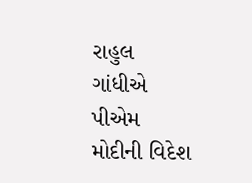રાહુલ ગાંધીએ પીએમ મોદીની વિદેશ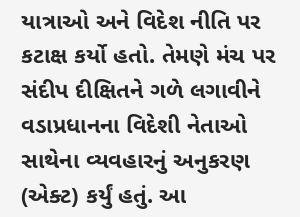યાત્રાઓ અને વિદેશ નીતિ પર કટાક્ષ કર્યો હતો. તેમણે મંચ પર સંદીપ દીક્ષિતને ગળે લગાવીને વડાપ્રધાનના વિદેશી નેતાઓ સાથેના વ્યવહારનું અનુકરણ (એક્ટ) કર્યું હતું. આ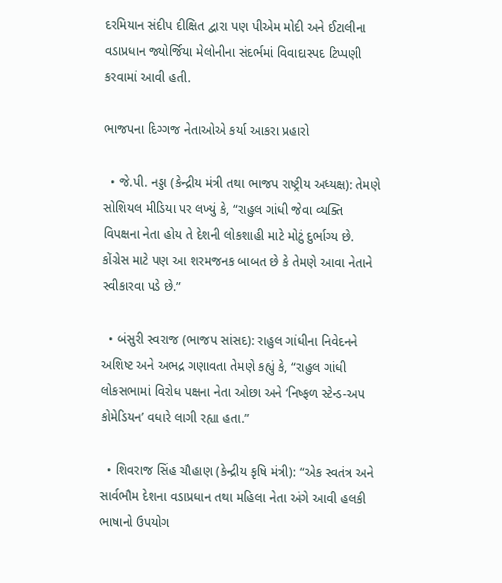દરમિયાન સંદીપ દીક્ષિત દ્વારા પણ પીએમ મોદી અને ઈટાલીના વડાપ્રધાન જ્યોર્જિયા મેલોનીના સંદર્ભમાં વિવાદાસ્પદ ટિપ્પણી કરવામાં આવી હતી.

ભાજપના દિગ્ગજ નેતાઓએ કર્યા આકરા પ્રહારો

  • જે.પી. નડ્ડા (કેન્દ્રીય મંત્રી તથા ભાજપ રાષ્ટ્રીય અધ્યક્ષ): તેમણે સોશિયલ મીડિયા પર લખ્યું કે, “રાહુલ ગાંધી જેવા વ્યક્તિ વિપક્ષના નેતા હોય તે દેશની લોકશાહી માટે મોટું દુર્ભાગ્ય છે. કોંગ્રેસ માટે પણ આ શરમજનક બાબત છે કે તેમણે આવા નેતાને સ્વીકારવા પડે છે.”

  • બંસુરી સ્વરાજ (ભાજપ સાંસદ): રાહુલ ગાંધીના નિવેદનને અશિષ્ટ અને અભદ્ર ગણાવતા તેમણે કહ્યું કે, “રાહુલ ગાંધી લોકસભામાં વિરોધ પક્ષના નેતા ઓછા અને ‘નિષ્ફળ સ્ટેન્ડ-અપ કોમેડિયન’ વધારે લાગી રહ્યા હતા.”

  • શિવરાજ સિંહ ચૌહાણ (કેન્દ્રીય કૃષિ મંત્રી): “એક સ્વતંત્ર અને સાર્વભૌમ દેશના વડાપ્રધાન તથા મહિલા નેતા અંગે આવી હલકી ભાષાનો ઉપયોગ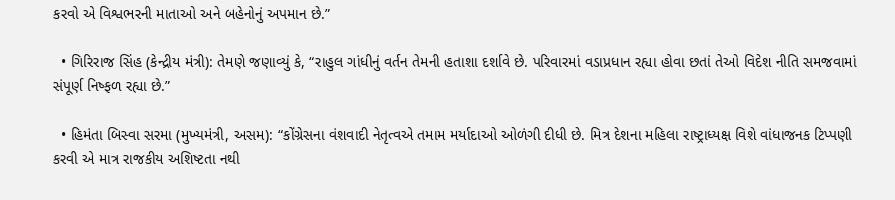કરવો એ વિશ્વભરની માતાઓ અને બહેનોનું અપમાન છે.”

  • ગિરિરાજ સિંહ (કેન્દ્રીય મંત્રી): તેમણે જણાવ્યું કે, “રાહુલ ગાંધીનું વર્તન તેમની હતાશા દર્શાવે છે. પરિવારમાં વડાપ્રધાન રહ્યા હોવા છતાં તેઓ વિદેશ નીતિ સમજવામાં સંપૂર્ણ નિષ્ફળ રહ્યા છે.”

  • હિમંતા બિસ્વા સરમા (મુખ્યમંત્રી, અસમ): “કોંગ્રેસના વંશવાદી નેતૃત્વએ તમામ મર્યાદાઓ ઓળંગી દીધી છે. મિત્ર દેશના મહિલા રાષ્ટ્રાધ્યક્ષ વિશે વાંધાજનક ટિપ્પણી કરવી એ માત્ર રાજકીય અશિષ્ટતા નથી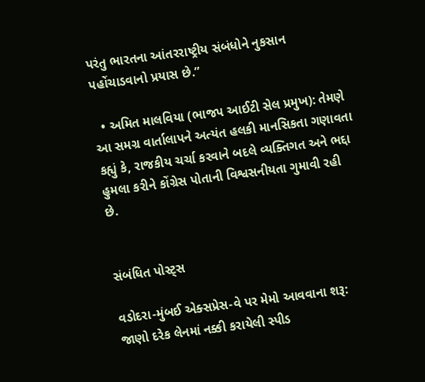પરંતુ ભારતના આંતરરાષ્ટ્રીય સંબંધોને નુકસાન પહોંચાડવાનો પ્રયાસ છે.”

  • અમિત માલવિયા (ભાજપ આઈટી સેલ પ્રમુખ): તેમણે આ સમગ્ર વાર્તાલાપને અત્યંત હલકી માનસિકતા ગણાવતા કહ્યું કે, રાજકીય ચર્ચા કરવાને બદલે વ્યક્તિગત અને ભદ્દા હુમલા કરીને કોંગ્રેસ પોતાની વિશ્વસનીયતા ગુમાવી રહી છે.


સંબંધિત પોસ્ટ્સ

વડોદરા-મુંબઈ એક્સપ્રેસ-વે પર મેમો આવવાના શરૂ: જાણો દરેક લેનમાં નક્કી કરાયેલી સ્પીડ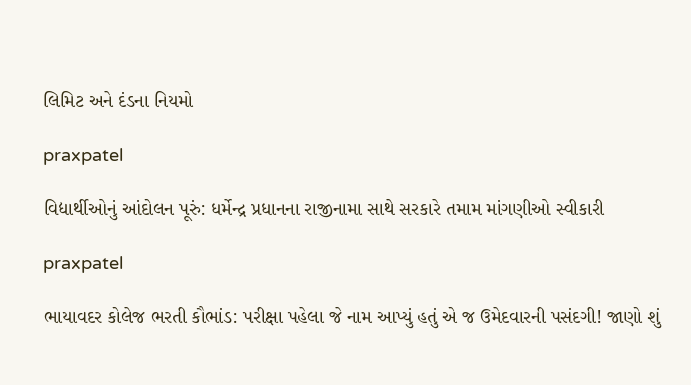લિમિટ અને દંડના નિયમો

praxpatel

વિદ્યાર્થીઓનું આંદોલન પૂરું: ધર્મેન્દ્ર પ્રધાનના રાજીનામા સાથે સરકારે તમામ માંગણીઓ સ્વીકારી

praxpatel

ભાયાવદર કોલેજ ભરતી કૌભાંડ: પરીક્ષા પહેલા જે નામ આપ્યું હતું એ જ ઉમેદવારની પસંદગી! જાણો શું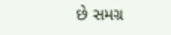છે સમગ્ર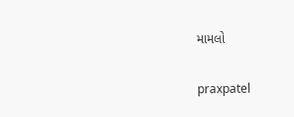મામલો

praxpatel